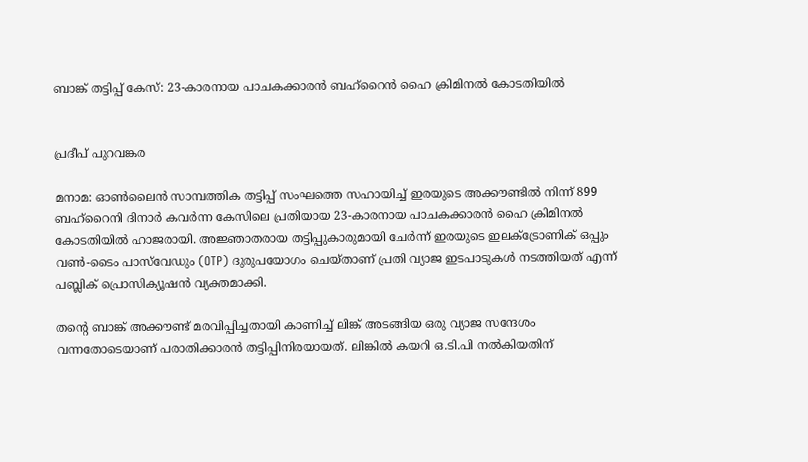ബാങ്ക് തട്ടിപ്പ് കേസ്: 23-കാരനായ പാചകക്കാരൻ ബഹ്റൈൻ ഹൈ ക്രിമിനൽ കോടതിയിൽ


പ്രദീപ് പുറവങ്കര

മനാമ: ഓൺലൈൻ സാമ്പത്തിക തട്ടിപ്പ് സംഘത്തെ സഹായിച്ച് ഇരയുടെ അക്കൗണ്ടിൽ നിന്ന് 899 ബഹ്റൈനി ദിനാർ കവർന്ന കേസിലെ പ്രതിയായ 23-കാരനായ പാചകക്കാരൻ ഹൈ ക്രിമിനൽ കോടതിയിൽ ഹാജരായി. അജ്ഞാതരായ തട്ടിപ്പുകാരുമായി ചേർന്ന് ഇരയുടെ ഇലക്ട്രോണിക് ഒപ്പും വൺ-ടൈം പാസ്‌വേഡും (OTP) ദുരുപയോഗം ചെയ്താണ് പ്രതി വ്യാജ ഇടപാടുകൾ നടത്തിയത് എന്ന് പബ്ലിക് പ്രൊസിക്യൂഷൻ വ്യക്തമാക്കി.

തന്റെ ബാങ്ക് അക്കൗണ്ട് മരവിപ്പിച്ചതായി കാണിച്ച് ലിങ്ക് അടങ്ങിയ ഒരു വ്യാജ സന്ദേശം വന്നതോടെയാണ് പരാതിക്കാരൻ തട്ടിപ്പിനിരയായത്. ലിങ്കിൽ കയറി ഒ.ടി.പി നൽകിയതിന്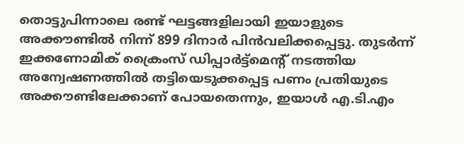തൊട്ടുപിന്നാലെ രണ്ട് ഘട്ടങ്ങളിലായി ഇയാളുടെ അക്കൗണ്ടിൽ നിന്ന് 899 ദിനാർ പിൻവലിക്കപ്പെട്ടു. തുടർന്ന് ഇക്കണോമിക് ക്രൈംസ് ഡിപ്പാർട്ട്മെന്റ് നടത്തിയ അന്വേഷണത്തിൽ തട്ടിയെടുക്കപ്പെട്ട പണം പ്രതിയുടെ അക്കൗണ്ടിലേക്കാണ് പോയതെന്നും, ഇയാൾ എ.ടി.എം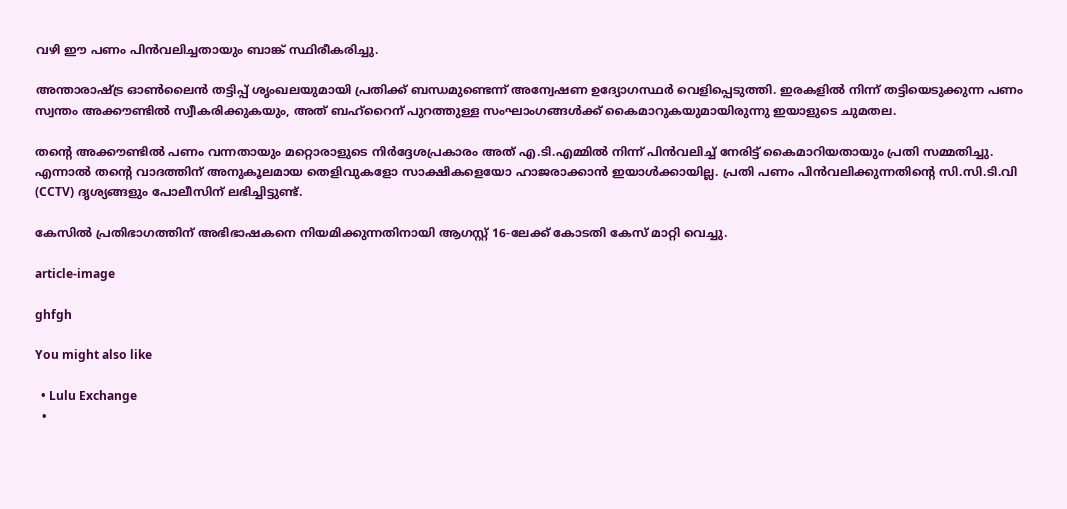വഴി ഈ പണം പിൻവലിച്ചതായും ബാങ്ക് സ്ഥിരീകരിച്ചു.

അന്താരാഷ്ട്ര ഓൺലൈൻ തട്ടിപ്പ് ശൃംഖലയുമായി പ്രതിക്ക് ബന്ധമുണ്ടെന്ന് അന്വേഷണ ഉദ്യോഗസ്ഥർ വെളിപ്പെടുത്തി. ഇരകളിൽ നിന്ന് തട്ടിയെടുക്കുന്ന പണം സ്വന്തം അക്കൗണ്ടിൽ സ്വീകരിക്കുകയും, അത് ബഹ്റൈന് പുറത്തുള്ള സംഘാംഗങ്ങൾക്ക് കൈമാറുകയുമായിരുന്നു ഇയാളുടെ ചുമതല.

തന്റെ അക്കൗണ്ടിൽ പണം വന്നതായും മറ്റൊരാളുടെ നിർദ്ദേശപ്രകാരം അത് എ.ടി.എമ്മിൽ നിന്ന് പിൻവലിച്ച് നേരിട്ട് കൈമാറിയതായും പ്രതി സമ്മതിച്ചു. എന്നാൽ തന്റെ വാദത്തിന് അനുകൂലമായ തെളിവുകളോ സാക്ഷികളെയോ ഹാജരാക്കാൻ ഇയാൾക്കായില്ല. പ്രതി പണം പിൻവലിക്കുന്നതിന്റെ സി.സി.ടി.വി (CCTV) ദൃശ്യങ്ങളും പോലീസിന് ലഭിച്ചിട്ടുണ്ട്.

കേസിൽ പ്രതിഭാഗത്തിന് അഭിഭാഷകനെ നിയമിക്കുന്നതിനായി ആഗസ്റ്റ് 16-ലേക്ക് കോടതി കേസ് മാറ്റി വെച്ചു.

article-image

ghfgh

You might also like

  • Lulu Exchange
  •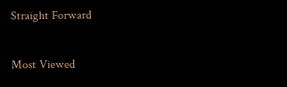Straight Forward

Most Viewed